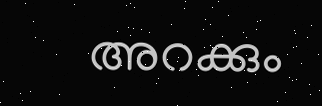അറക്കും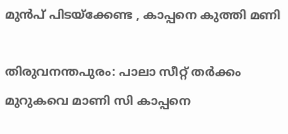മുൻപ് പിടയ്ക്കേണ്ട , കാപ്പനെ കുത്തി മണി

തിരുവനന്തപുരം: പാലാ സീറ്റ് തര്‍ക്കം മുറുകവെ മാണി സി കാപ്പനെ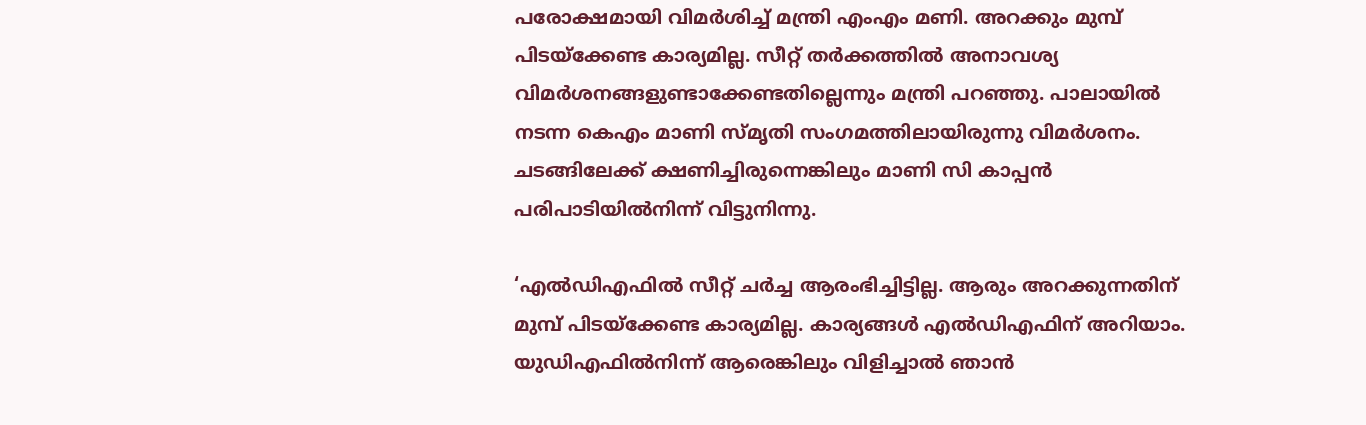പരോക്ഷമായി വിമര്‍ശിച്ച് മന്ത്രി എംഎം മണി. അറക്കും മുമ്പ് പിടയ്‌ക്കേണ്ട കാര്യമില്ല. സീറ്റ് തര്‍ക്കത്തില്‍ അനാവശ്യ വിമര്‍ശനങ്ങളുണ്ടാക്കേണ്ടതില്ലെന്നും മന്ത്രി പറഞ്ഞു. പാലായില്‍ നടന്ന കെഎം മാണി സ്മൃതി സംഗമത്തിലായിരുന്നു വിമര്‍ശനം. ചടങ്ങിലേക്ക് ക്ഷണിച്ചിരുന്നെങ്കിലും മാണി സി കാപ്പന്‍ പരിപാടിയില്‍നിന്ന് വിട്ടുനിന്നു.

‘എല്‍ഡിഎഫില്‍ സീറ്റ് ചര്‍ച്ച ആരംഭിച്ചിട്ടില്ല. ആരും അറക്കുന്നതിന് മുമ്പ് പിടയ്‌ക്കേണ്ട കാര്യമില്ല. കാര്യങ്ങള്‍ എല്‍ഡിഎഫിന് അറിയാം. യുഡിഎഫില്‍നിന്ന് ആരെങ്കിലും വിളിച്ചാല്‍ ഞാന്‍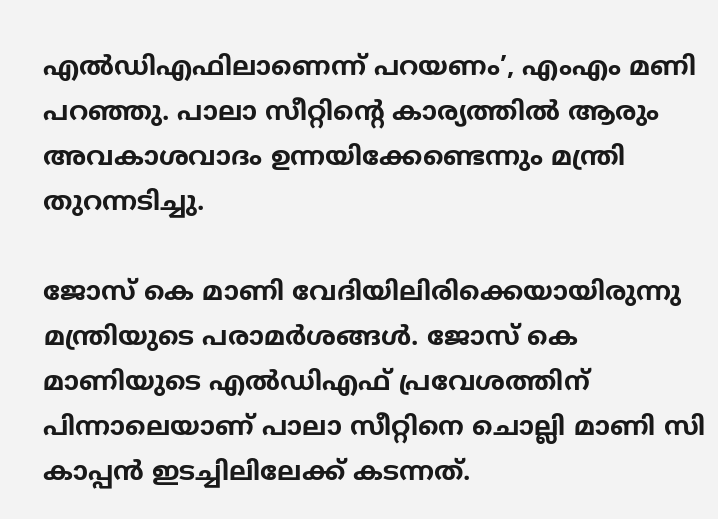എല്‍ഡിഎഫിലാണെന്ന് പറയണം’, എംഎം മണി പറഞ്ഞു. പാലാ സീറ്റിന്റെ കാര്യത്തില്‍ ആരും അവകാശവാദം ഉന്നയിക്കേണ്ടെന്നും മന്ത്രി തുറന്നടിച്ചു.

ജോസ് കെ മാണി വേദിയിലിരിക്കെയായിരുന്നു മന്ത്രിയുടെ പരാമര്‍ശങ്ങള്‍. ജോസ് കെ മാണിയുടെ എല്‍ഡിഎഫ് പ്രവേശത്തിന് പിന്നാലെയാണ് പാലാ സീറ്റിനെ ചൊല്ലി മാണി സി കാപ്പന്‍ ഇടച്ചിലിലേക്ക് കടന്നത്.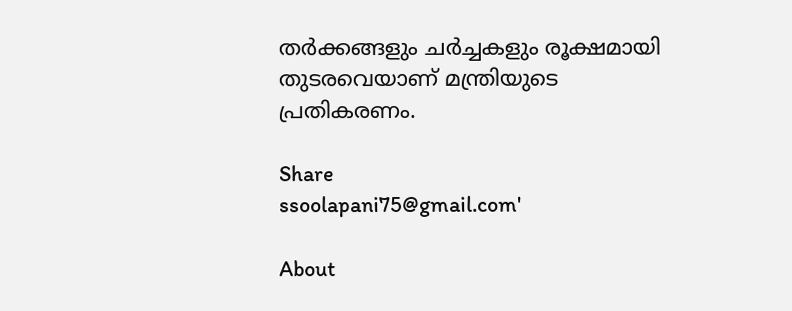തര്‍ക്കങ്ങളും ചര്‍ച്ചകളും രൂക്ഷമായി തുടരവെയാണ് മന്ത്രിയുടെ പ്രതികരണം.

Share
ssoolapani75@gmail.com'

About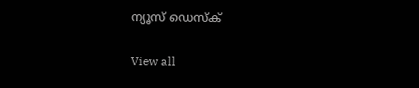ന്യൂസ് ഡെസ്ക്

View all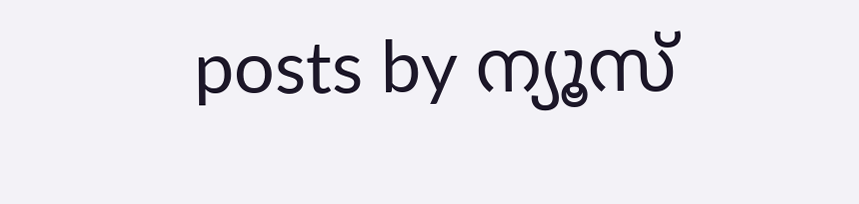posts by ന്യൂസ്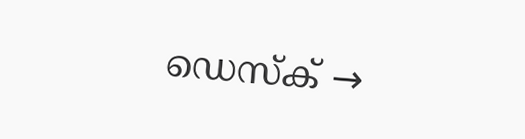ഡെസ്ക് →